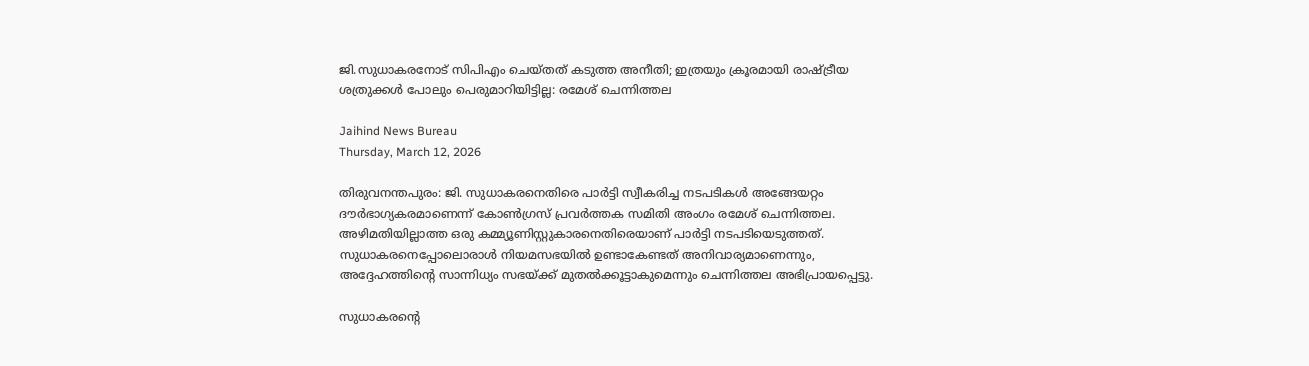ജി.സുധാകരനോട് സിപിഎം ചെയ്തത് കടുത്ത അനീതി; ഇത്രയും ക്രൂരമായി രാഷ്ട്രീയ ശത്രുക്കള്‍ പോലും പെരുമാറിയിട്ടില്ല: രമേശ് ചെന്നിത്തല

Jaihind News Bureau
Thursday, March 12, 2026

തിരുവനന്തപുരം: ജി. സുധാകരനെതിരെ പാര്‍ട്ടി സ്വീകരിച്ച നടപടികള്‍ അങ്ങേയറ്റം ദൗര്‍ഭാഗ്യകരമാണെന്ന് കോണ്‍ഗ്രസ് പ്രവര്‍ത്തക സമിതി അംഗം രമേശ് ചെന്നിത്തല. അഴിമതിയില്ലാത്ത ഒരു കമ്മ്യൂണിസ്റ്റുകാരനെതിരെയാണ് പാര്‍ട്ടി നടപടിയെടുത്തത്. സുധാകരനെപ്പോലൊരാള്‍ നിയമസഭയില്‍ ഉണ്ടാകേണ്ടത് അനിവാര്യമാണെന്നും, അദ്ദേഹത്തിന്റെ സാന്നിധ്യം സഭയ്ക്ക് മുതല്‍ക്കൂട്ടാകുമെന്നും ചെന്നിത്തല അഭിപ്രായപ്പെട്ടു.

സുധാകരന്റെ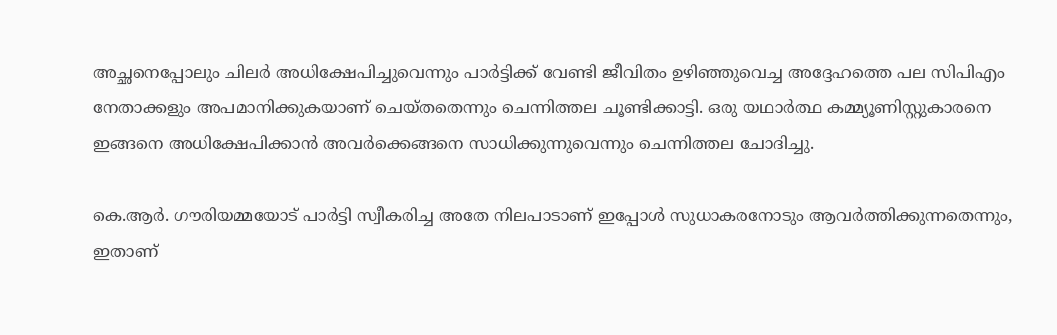അച്ഛനെപ്പോലും ചിലര്‍ അധിക്ഷേപിച്ചുവെന്നും പാര്‍ട്ടിക്ക് വേണ്ടി ജീവിതം ഉഴിഞ്ഞുവെച്ച അദ്ദേഹത്തെ പല സിപിഎം നേതാക്കളും അപമാനിക്കുകയാണ് ചെയ്തതെന്നും ചെന്നിത്തല ചൂണ്ടിക്കാട്ടി. ഒരു യഥാര്‍ത്ഥ കമ്മ്യൂണിസ്റ്റുകാരനെ ഇങ്ങനെ അധിക്ഷേപിക്കാന്‍ അവര്‍ക്കെങ്ങനെ സാധിക്കുന്നുവെന്നും ചെന്നിത്തല ചോദിച്ചു.

കെ.ആര്‍. ഗൗരിയമ്മയോട് പാര്‍ട്ടി സ്വീകരിച്ച അതേ നിലപാടാണ് ഇപ്പോള്‍ സുധാകരനോടും ആവര്‍ത്തിക്കുന്നതെന്നും, ഇതാണ്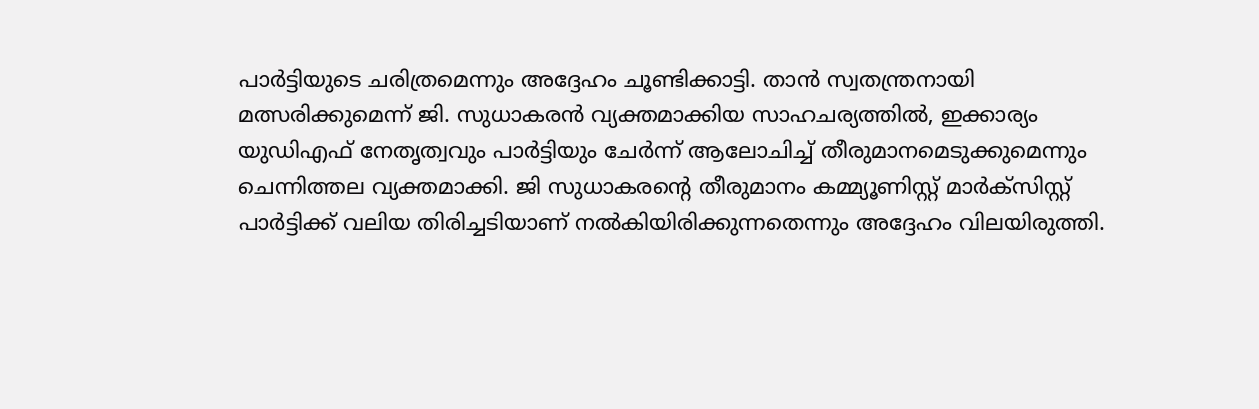പാര്‍ട്ടിയുടെ ചരിത്രമെന്നും അദ്ദേഹം ചൂണ്ടിക്കാട്ടി. താന്‍ സ്വതന്ത്രനായി മത്സരിക്കുമെന്ന് ജി. സുധാകരന്‍ വ്യക്തമാക്കിയ സാഹചര്യത്തില്‍, ഇക്കാര്യം യുഡിഎഫ് നേതൃത്വവും പാര്‍ട്ടിയും ചേര്‍ന്ന് ആലോചിച്ച് തീരുമാനമെടുക്കുമെന്നും ചെന്നിത്തല വ്യക്തമാക്കി. ജി സുധാകരന്റെ തീരുമാനം കമ്മ്യൂണിസ്റ്റ് മാര്‍ക്‌സിസ്റ്റ് പാര്‍ട്ടിക്ക് വലിയ തിരിച്ചടിയാണ് നല്‍കിയിരിക്കുന്നതെന്നും അദ്ദേഹം വിലയിരുത്തി.